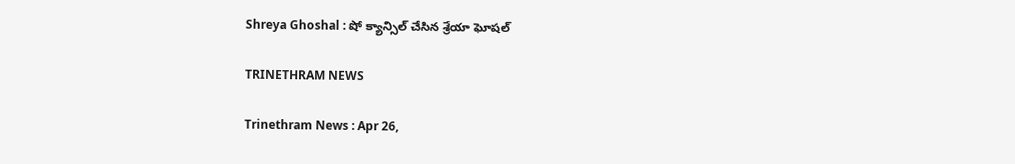Shreya Ghoshal : షో క్యాన్సిల్‌ చేసిన శ్రేయా ఘోషల్‌

TRINETHRAM NEWS

Trinethram News : Apr 26,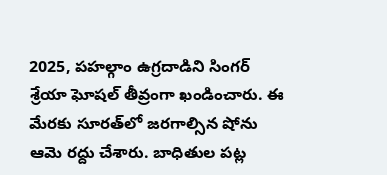2025, పహల్గాం ఉగ్రదాడిని సింగర్‌ శ్రేయా ఘోషల్‌ తీవ్రంగా ఖండించారు. ఈ మేరకు సూరత్‌లో జరగాల్సిన షోను ఆమె రద్దు చేశారు. బాధితుల పట్ల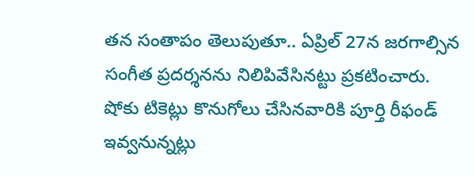తన సంతాపం తెలుపుతూ.. ఏప్రిల్‌ 27న జరగాల్సిన సంగీత ప్రదర్శనను నిలిపివేసినట్టు ప్రకటించారు. షోకు టికెట్లు కొనుగోలు చేసినవారికి పూర్తి రీఫండ్‌ ఇవ్వనున్నట్లు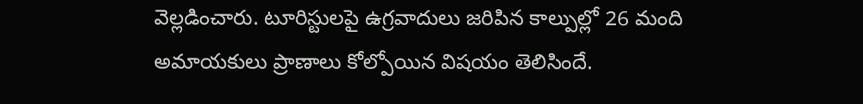వెల్లడించారు. టూరిస్టులపై ఉగ్రవాదులు జరిపిన కాల్పుల్లో 26 మంది అమాయకులు ప్రాణాలు కోల్పోయిన విషయం తెలిసిందే.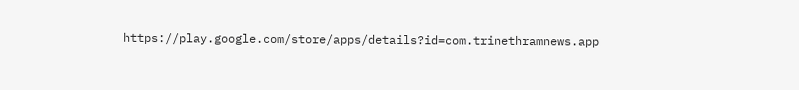https://play.google.com/store/apps/details?id=com.trinethramnews.app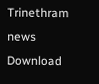Trinethram news
Download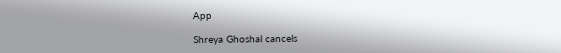App

Shreya Ghoshal cancels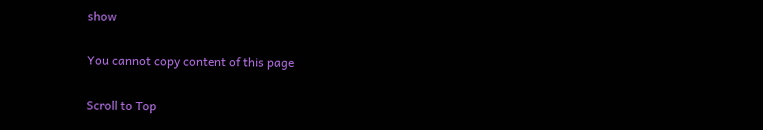show

You cannot copy content of this page

Scroll to Top